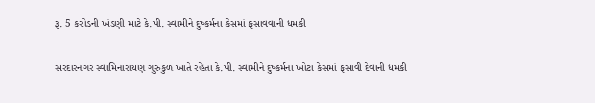રૂ. 5 કરોડની ખંડણી માટે કે.પી. સ્વામીને દુષ્કર્મના કેસમાં ફસાવવાની ધમકી

સરદારનગર સ્વામિનારાયણ ગુરુકુળ ખાતે રહેતા કે.પી. સ્વામીને દુષ્કર્મના ખોટા કેસમાં ફસાવી દેવાની ધમકી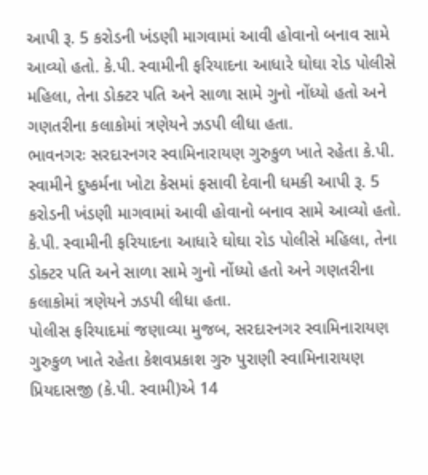આપી રૂ. 5 કરોડની ખંડણી માગવામાં આવી હોવાનો બનાવ સામે આવ્યો હતો. કે.પી. સ્વામીની ફરિયાદના આધારે ઘોઘા રોડ પોલીસે મહિલા, તેના ડોક્ટર પતિ અને સાળા સામે ગુનો નોંધ્યો હતો અને ગણતરીના કલાકોમાં ત્રણેયને ઝડપી લીધા હતા.
ભાવનગરઃ સરદારનગર સ્વામિનારાયણ ગુરુકુળ ખાતે રહેતા કે.પી. સ્વામીને દુષ્કર્મના ખોટા કેસમાં ફસાવી દેવાની ધમકી આપી રૂ. 5 કરોડની ખંડણી માગવામાં આવી હોવાનો બનાવ સામે આવ્યો હતો. કે.પી. સ્વામીની ફરિયાદના આધારે ઘોઘા રોડ પોલીસે મહિલા, તેના ડોક્ટર પતિ અને સાળા સામે ગુનો નોંધ્યો હતો અને ગણતરીના કલાકોમાં ત્રણેયને ઝડપી લીધા હતા.
પોલીસ ફરિયાદમાં જણાવ્યા મુજબ, સરદારનગર સ્વામિનારાયણ ગુરુકુળ ખાતે રહેતા કેશવપ્રકાશ ગુરુ પુરાણી સ્વામિનારાયણ પ્રિયદાસજી (કે.પી. સ્વામી)એ 14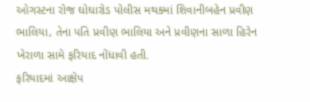ઓગસ્ટના રોજ ઘોઘારોડ પોલીસ મથકમાં શિવાનીબહેન પ્રવીણ ભાલિયા, તેના પતિ પ્રવીણ ભાલિયા અને પ્રવીણના સાળા હિરેન ખેરાળા સામે ફરિયાદ નોંધાવી હતી.
ફરિયાદમાં આક્ષેપ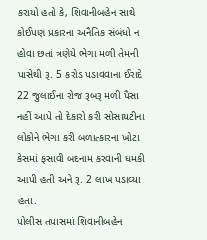કરાયો હતો કે, શિવાનીબહેન સાથે કોઈપણ પ્રકારના અનૈતિક સંબંધો ન હોવા છતાં ત્રણેયે ભેગા મળી તેમની પાસેથી રૂ. 5 કરોડ પડાવવાના ઈરાદે 22 જુલાઈના રોજ રૂબરૂ મળી પૈસા નહીં આપે તો દેકારો કરી સોસાયટીના લોકોને ભેગા કરી બળાત્કારના ખોટા કેસમાં ફસાવી બદનામ કરવાની ધમકી આપી હતી અને રૂ. 2 લાખ પડાવ્યા હતા.
પોલીસ તપાસમાં શિવાનીબહેન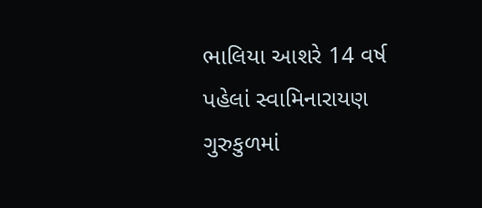ભાલિયા આશરે 14 વર્ષ પહેલાં સ્વામિનારાયણ ગુરુકુળમાં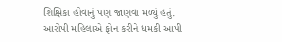શિક્ષિકા હોવાનું પણ જાણવા મળ્યું હતું.
આરોપી મહિલાએ ફોન કરીને ધમકી આપી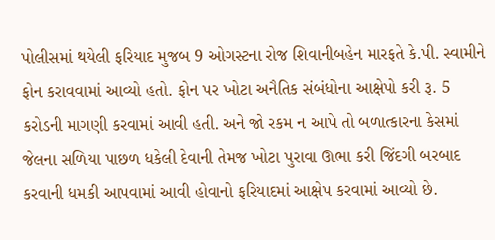પોલીસમાં થયેલી ફરિયાદ મુજબ 9 ઓગસ્ટના રોજ શિવાનીબહેન મારફતે કે.પી. સ્વામીને ફોન કરાવવામાં આવ્યો હતો. ફોન પર ખોટા અનૈતિક સંબંધોના આક્ષેપો કરી રૂ. 5 કરોડની માગણી કરવામાં આવી હતી. અને જો રકમ ન આપે તો બળાત્કારના કેસમાં જેલના સળિયા પાછળ ધકેલી દેવાની તેમજ ખોટા પુરાવા ઊભા કરી જિંદગી બરબાદ કરવાની ધમકી આપવામાં આવી હોવાનો ફરિયાદમાં આક્ષેપ કરવામાં આવ્યો છે.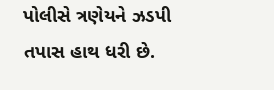પોલીસે ત્રણેયને ઝડપી તપાસ હાથ ધરી છે.